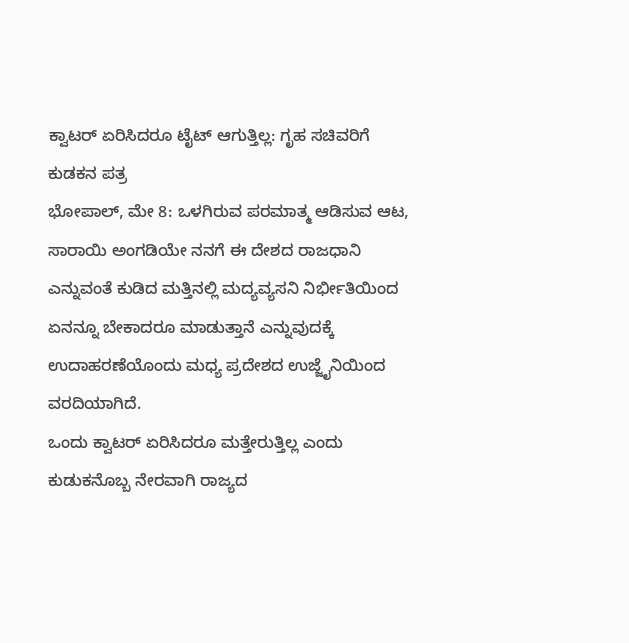ಕ್ವಾಟರ್ ಏರಿಸಿದರೂ ಟೈಟ್ ಆಗುತ್ತಿಲ್ಲ: ಗೃಹ ಸಚಿವರಿಗೆ ಕುಡಕನ ಪತ್ರ
ಭೋಪಾಲ್, ಮೇ 8: ಒಳಗಿರುವ ಪರಮಾತ್ಮ ಆಡಿಸುವ ಆಟ, ಸಾರಾಯಿ ಅಂಗಡಿಯೇ ನನಗೆ ಈ ದೇಶದ ರಾಜಧಾನಿ ಎನ್ನುವಂತೆ ಕುಡಿದ ಮತ್ತಿನಲ್ಲಿ ಮದ್ಯವ್ಯಸನಿ ನಿರ್ಭೀತಿಯಿಂದ ಏನನ್ನೂ ಬೇಕಾದರೂ ಮಾಡುತ್ತಾನೆ ಎನ್ನುವುದಕ್ಕೆ ಉದಾಹರಣೆಯೊಂದು ಮಧ್ಯ ಪ್ರದೇಶದ ಉಜ್ಜೈನಿಯಿಂದ ವರದಿಯಾಗಿದೆ.
ಒಂದು ಕ್ವಾಟರ್ ಏರಿಸಿದರೂ ಮತ್ತೇರುತ್ತಿಲ್ಲ ಎಂದು ಕುಡುಕನೊಬ್ಬ ನೇರವಾಗಿ ರಾಜ್ಯದ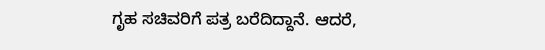ಗೃಹ ಸಚಿವರಿಗೆ ಪತ್ರ ಬರೆದಿದ್ದಾನೆ. ಆದರೆ,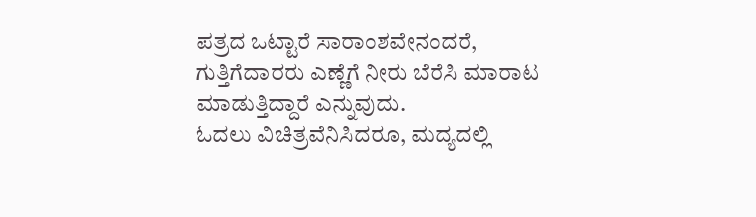ಪತ್ರದ ಒಟ್ಟಾರೆ ಸಾರಾಂಶವೇನಂದರೆ, ಗುತ್ತಿಗೆದಾರರು ಎಣ್ಣೆಗೆ ನೀರು ಬೆರೆಸಿ ಮಾರಾಟ ಮಾಡುತ್ತಿದ್ದಾರೆ ಎನ್ನುವುದು.
ಓದಲು ವಿಚಿತ್ರವೆನಿಸಿದರೂ, ಮದ್ಯದಲ್ಲಿ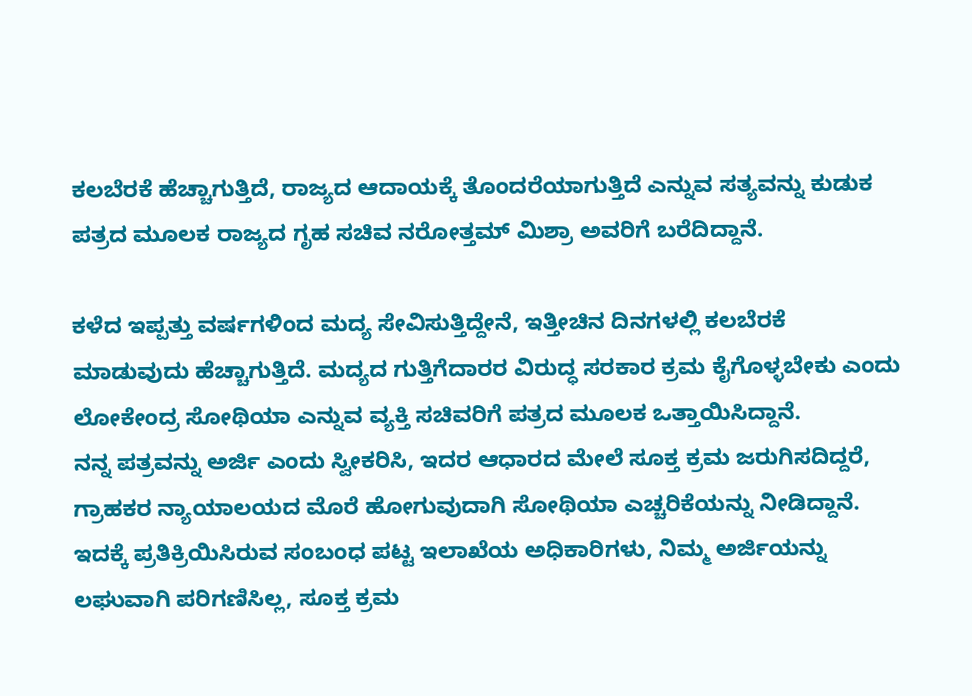ಕಲಬೆರಕೆ ಹೆಚ್ಚಾಗುತ್ತಿದೆ, ರಾಜ್ಯದ ಆದಾಯಕ್ಕೆ ತೊಂದರೆಯಾಗುತ್ತಿದೆ ಎನ್ನುವ ಸತ್ಯವನ್ನು ಕುಡುಕ ಪತ್ರದ ಮೂಲಕ ರಾಜ್ಯದ ಗೃಹ ಸಚಿವ ನರೋತ್ತಮ್ ಮಿಶ್ರಾ ಅವರಿಗೆ ಬರೆದಿದ್ದಾನೆ.

ಕಳೆದ ಇಪ್ಪತ್ತು ವರ್ಷಗಳಿಂದ ಮದ್ಯ ಸೇವಿಸುತ್ತಿದ್ದೇನೆ, ಇತ್ತೀಚಿನ ದಿನಗಳಲ್ಲಿ ಕಲಬೆರಕೆ ಮಾಡುವುದು ಹೆಚ್ಚಾಗುತ್ತಿದೆ. ಮದ್ಯದ ಗುತ್ತಿಗೆದಾರರ ವಿರುದ್ಧ ಸರಕಾರ ಕ್ರಮ ಕೈಗೊಳ್ಳಬೇಕು ಎಂದು ಲೋಕೇಂದ್ರ ಸೋಥಿಯಾ ಎನ್ನುವ ವ್ಯಕ್ತಿ ಸಚಿವರಿಗೆ ಪತ್ರದ ಮೂಲಕ ಒತ್ತಾಯಿಸಿದ್ದಾನೆ.
ನನ್ನ ಪತ್ರವನ್ನು ಅರ್ಜಿ ಎಂದು ಸ್ವೀಕರಿಸಿ, ಇದರ ಆಧಾರದ ಮೇಲೆ ಸೂಕ್ತ ಕ್ರಮ ಜರುಗಿಸದಿದ್ದರೆ, ಗ್ರಾಹಕರ ನ್ಯಾಯಾಲಯದ ಮೊರೆ ಹೋಗುವುದಾಗಿ ಸೋಥಿಯಾ ಎಚ್ಚರಿಕೆಯನ್ನು ನೀಡಿದ್ದಾನೆ. ಇದಕ್ಕೆ ಪ್ರತಿಕ್ರಿಯಿಸಿರುವ ಸಂಬಂಧ ಪಟ್ಟ ಇಲಾಖೆಯ ಅಧಿಕಾರಿಗಳು, ನಿಮ್ಮ ಅರ್ಜಿಯನ್ನು ಲಘುವಾಗಿ ಪರಿಗಣಿಸಿಲ್ಲ, ಸೂಕ್ತ ಕ್ರಮ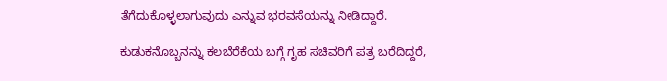ತೆಗೆದುಕೊಳ್ಳಲಾಗುವುದು ಎನ್ನುವ ಭರವಸೆಯನ್ನು ನೀಡಿದ್ದಾರೆ.

ಕುಡುಕನೊಬ್ಬನನ್ನು ಕಲಬೆರೆಕೆಯ ಬಗ್ಗೆ ಗೃಹ ಸಚಿವರಿಗೆ ಪತ್ರ ಬರೆದಿದ್ದರೆ,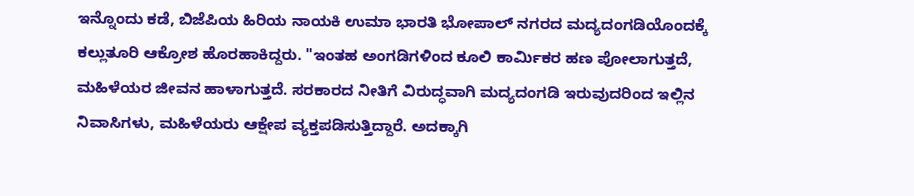ಇನ್ನೊಂದು ಕಡೆ, ಬಿಜೆಪಿಯ ಹಿರಿಯ ನಾಯಕಿ ಉಮಾ ಭಾರತಿ ಭೋಪಾಲ್ ನಗರದ ಮದ್ಯದಂಗಡಿಯೊಂದಕ್ಕೆ ಕಲ್ಲುತೂರಿ ಆಕ್ರೋಶ ಹೊರಹಾಕಿದ್ದರು. "ಇಂತಹ ಅಂಗಡಿಗಳಿಂದ ಕೂಲಿ ಕಾರ್ಮಿಕರ ಹಣ ಪೋಲಾಗುತ್ತದೆ, ಮಹಿಳೆಯರ ಜೀವನ ಹಾಳಾಗುತ್ತದೆ. ಸರಕಾರದ ನೀತಿಗೆ ವಿರುದ್ಧವಾಗಿ ಮದ್ಯದಂಗಡಿ ಇರುವುದರಿಂದ ಇಲ್ಲಿನ ನಿವಾಸಿಗಳು, ಮಹಿಳೆಯರು ಆಕ್ಷೇಪ ವ್ಯಕ್ತಪಡಿಸುತ್ತಿದ್ದಾರೆ. ಅದಕ್ಕಾಗಿ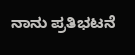ನಾನು ಪ್ರತಿಭಟನೆ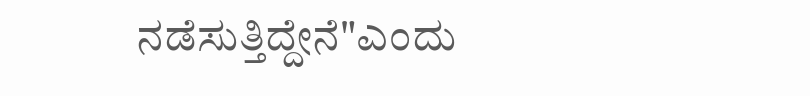ನಡೆಸುತ್ತಿದ್ದೇನೆ"ಎಂದು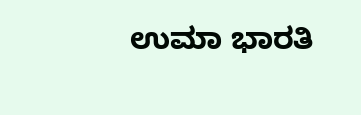ಉಮಾ ಭಾರತಿ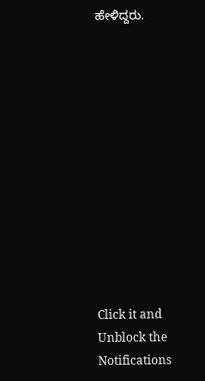ಹೇಳಿದ್ದರು.












Click it and Unblock the Notifications